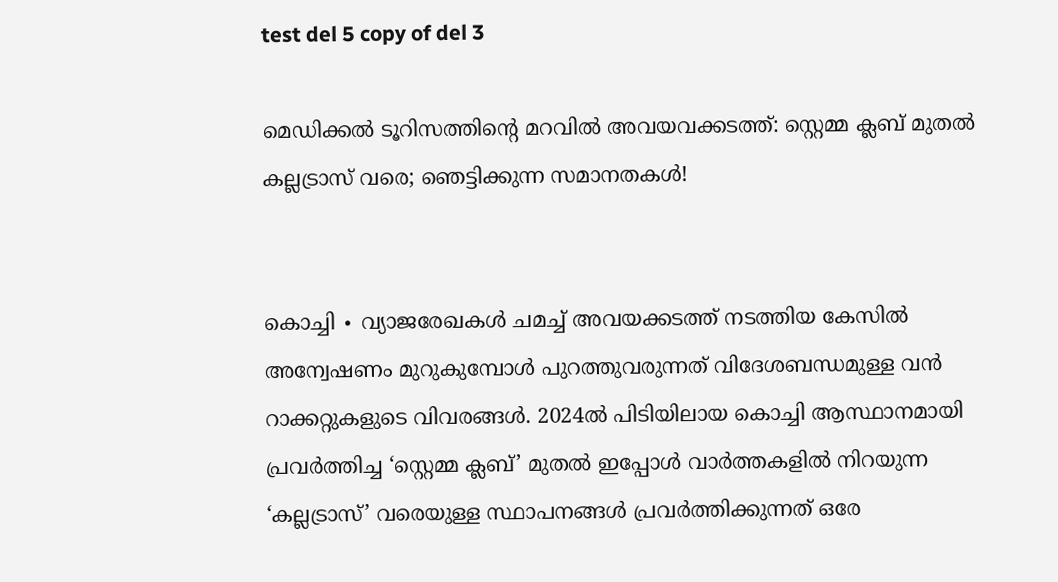test del 5 copy of del 3

മെഡിക്കൽ ടൂറിസത്തിന്റെ മറവിൽ അവയവക്കടത്ത്: സ്റ്റെമ്മ ക്ലബ് മുതൽ കല്ലട്രാസ് വരെ; ഞെട്ടിക്കുന്ന സമാനതകൾ!


കൊച്ചി ∙ വ്യാജരേഖകൾ ചമച്ച് അവയക്കടത്ത് നടത്തിയ കേസിൽ അന്വേഷണം മുറുകുമ്പോൾ പുറത്തുവരുന്നത് വിദേശബന്ധമുള്ള വൻ റാക്കറ്റുകളുടെ വിവരങ്ങൾ. 2024ൽ പിടിയിലായ കൊച്ചി ആസ്ഥാനമായി പ്രവർത്തിച്ച ‘സ്റ്റെമ്മ ക്ലബ്’ മുതൽ ഇപ്പോൾ വാർത്തകളിൽ നിറയുന്ന ‘കല്ലട്രാസ്’ വരെയുള്ള സ്ഥാപനങ്ങൾ പ്രവര്‍ത്തിക്കുന്നത് ഒരേ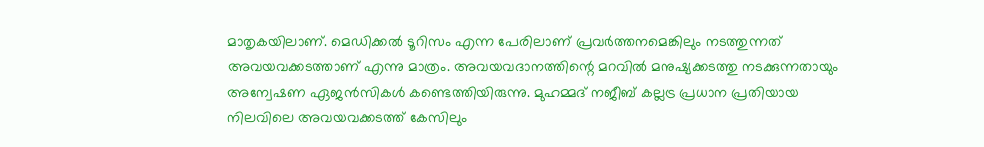മാതൃകയിലാണ്. മെഡിക്കൽ ടൂറിസം എന്ന പേരിലാണ് പ്രവർത്തനമെങ്കിലും നടത്തുന്നത് അവയവക്കടത്താണ് എന്നു മാത്രം. അവയവദാനത്തിന്റെ മറവിൽ മനുഷ്യക്കടത്തു നടക്കുന്നതായും അന്വേഷണ ഏജൻസികൾ കണ്ടെത്തിയിരുന്നു. മുഹമ്മദ് നജീബ് കല്ലട്ര പ്രധാന പ്രതിയായ നിലവിലെ അവയവക്കടത്ത് കേസിലും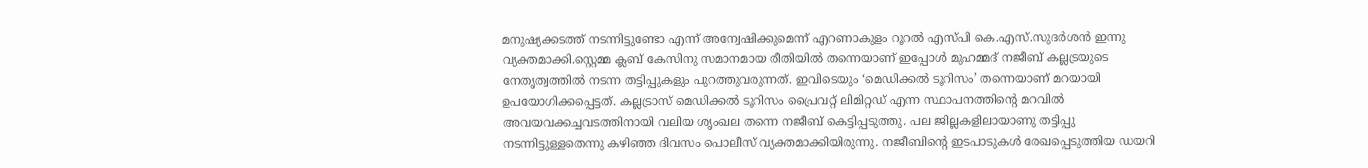മനുഷ്യക്കടത്ത് നടന്നിട്ടുണ്ടോ എന്ന് അന്വേഷിക്കുമെന്ന് എറണാകുളം റൂറൽ എസ്പി കെ.എസ്.സുദർശൻ ഇന്നു വ്യക്തമാക്കി.സ്റ്റെമ്മ ക്ലബ് കേസിനു സമാനമായ രീതിയിൽ തന്നെയാണ് ഇപ്പോൾ മുഹമ്മദ് നജീബ് കല്ലട്രയുടെ നേതൃത്വത്തിൽ നടന്ന തട്ടിപ്പുകളും പുറത്തുവരുന്നത്. ഇവിടെയും ‘മെഡിക്കൽ ടൂറിസം’ തന്നെയാണ് മറയായി ഉപയോഗിക്കപ്പെട്ടത്. കല്ലട്രാസ് മെഡിക്കൽ ടൂറിസം പ്രൈവറ്റ് ലിമിറ്റഡ് എന്ന സ്ഥാപനത്തിന്റെ മറവിൽ അവയവക്കച്ചവടത്തിനായി വലിയ ശൃംഖല തന്നെ നജീബ് കെട്ടിപ്പടുത്തു. പല ജില്ലകളിലായാണു തട്ടിപ്പു നടന്നിട്ടുള്ളതെന്നു കഴിഞ്ഞ ദിവസം പൊലീസ് വ്യക്തമാക്കിയിരുന്നു. നജീബിന്റെ ഇടപാടുകൾ രേഖപ്പെടുത്തിയ ഡയറി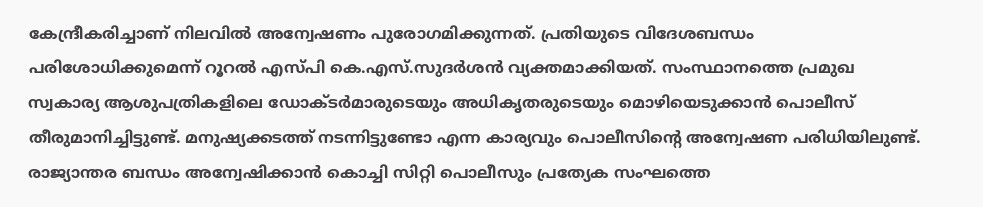കേന്ദ്രീകരിച്ചാണ് നിലവിൽ അന്വേഷണം പുരോഗമിക്കുന്നത്. പ്രതിയുടെ വിദേശബന്ധം പരിശോധിക്കുമെന്ന് റൂറൽ എസ്പി കെ.എസ്.സുദർശൻ വ്യക്തമാക്കിയത്. സംസ്ഥാനത്തെ പ്രമുഖ സ്വകാര്യ ആശുപത്രികളിലെ ഡോക്ടർമാരുടെയും അധികൃതരുടെയും മൊഴിയെടുക്കാൻ പൊലീസ് തീരുമാനിച്ചിട്ടുണ്ട്. മനുഷ്യക്കടത്ത് നടന്നിട്ടുണ്ടോ എന്ന കാര്യവും പൊലീസിന്റെ അന്വേഷണ പരിധിയിലുണ്ട്. രാജ്യാന്തര ബന്ധം അന്വേഷിക്കാൻ കൊച്ചി സിറ്റി പൊലീസും പ്രത്യേക സംഘത്തെ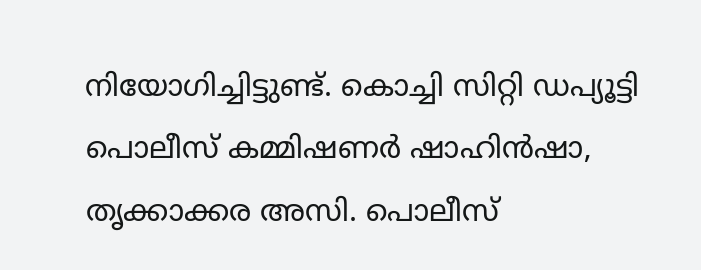നിയോഗിച്ചിട്ടുണ്ട്. കൊച്ചി സിറ്റി ഡപ്യൂട്ടി പൊലീസ് കമ്മിഷണർ ഷാഹിൻഷാ, തൃക്കാക്കര അസി. പൊലീസ്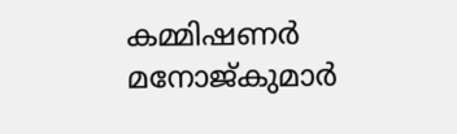കമ്മിഷണർ മനോജ്കുമാർ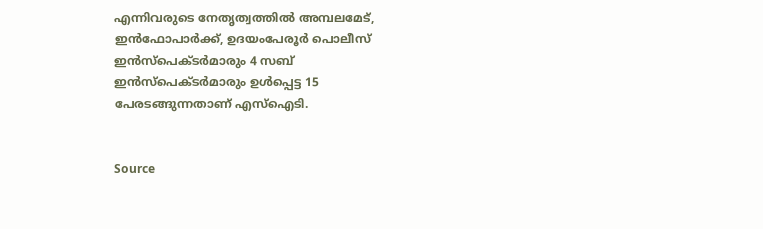എന്നിവരുടെ നേതൃത്വത്തിൽ അമ്പലമേട്, ഇൻഫോപാർക്ക്, ഉദയംപേരൂർ പൊലീസ് ഇൻസ്‌പെക്ടർമാരും 4 സബ് ഇൻസ്‌പെക്ടർമാരും ഉൾപ്പെട്ട 15 പേരടങ്ങുന്നതാണ് എസ്ഐടി.


Source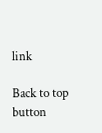link

Back to top button